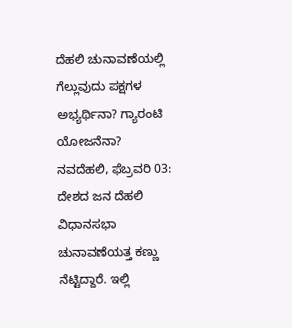ದೆಹಲಿ ಚುನಾವಣೆಯಲ್ಲಿ ಗೆಲ್ಲುವುದು ಪಕ್ಷಗಳ ಅಭ್ಯರ್ಥಿನಾ? ಗ್ಯಾರಂಟಿ ಯೋಜನೆನಾ?
ನವದೆಹಲಿ, ಫೆಬ್ರವರಿ 03: ದೇಶದ ಜನ ದೆಹಲಿ ವಿಧಾನಸಭಾ ಚುನಾವಣೆಯತ್ತ ಕಣ್ಣು ನೆಟ್ಟಿದ್ದಾರೆ. ಇಲ್ಲಿ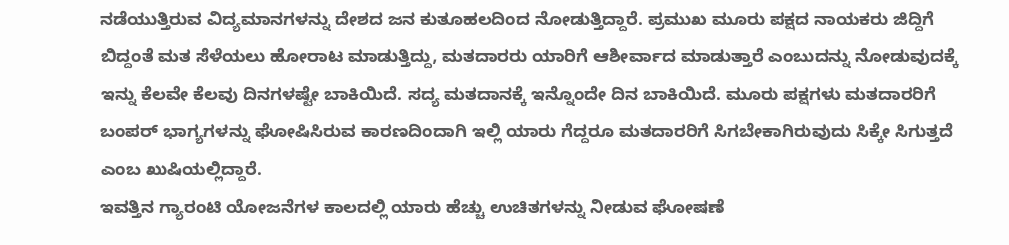ನಡೆಯುತ್ತಿರುವ ವಿದ್ಯಮಾನಗಳನ್ನು ದೇಶದ ಜನ ಕುತೂಹಲದಿಂದ ನೋಡುತ್ತಿದ್ದಾರೆ. ಪ್ರಮುಖ ಮೂರು ಪಕ್ಷದ ನಾಯಕರು ಜಿದ್ದಿಗೆ ಬಿದ್ದಂತೆ ಮತ ಸೆಳೆಯಲು ಹೋರಾಟ ಮಾಡುತ್ತಿದ್ದು, ಮತದಾರರು ಯಾರಿಗೆ ಆಶೀರ್ವಾದ ಮಾಡುತ್ತಾರೆ ಎಂಬುದನ್ನು ನೋಡುವುದಕ್ಕೆ ಇನ್ನು ಕೆಲವೇ ಕೆಲವು ದಿನಗಳಷ್ಟೇ ಬಾಕಿಯಿದೆ. ಸದ್ಯ ಮತದಾನಕ್ಕೆ ಇನ್ನೊಂದೇ ದಿನ ಬಾಕಿಯಿದೆ. ಮೂರು ಪಕ್ಷಗಳು ಮತದಾರರಿಗೆ ಬಂಪರ್ ಭಾಗ್ಯಗಳನ್ನು ಘೋಷಿಸಿರುವ ಕಾರಣದಿಂದಾಗಿ ಇಲ್ಲಿ ಯಾರು ಗೆದ್ದರೂ ಮತದಾರರಿಗೆ ಸಿಗಬೇಕಾಗಿರುವುದು ಸಿಕ್ಕೇ ಸಿಗುತ್ತದೆ ಎಂಬ ಖುಷಿಯಲ್ಲಿದ್ದಾರೆ.
ಇವತ್ತಿನ ಗ್ಯಾರಂಟಿ ಯೋಜನೆಗಳ ಕಾಲದಲ್ಲಿ ಯಾರು ಹೆಚ್ಚು ಉಚಿತಗಳನ್ನು ನೀಡುವ ಘೋಷಣೆ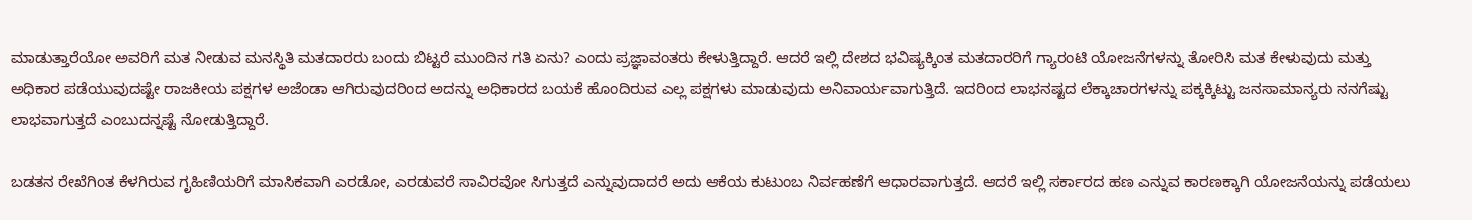ಮಾಡುತ್ತಾರೆಯೋ ಅವರಿಗೆ ಮತ ನೀಡುವ ಮನಸ್ಥಿತಿ ಮತದಾರರು ಬಂದು ಬಿಟ್ಟರೆ ಮುಂದಿನ ಗತಿ ಏನು? ಎಂದು ಪ್ರಜ್ಞಾವಂತರು ಕೇಳುತ್ತಿದ್ದಾರೆ. ಆದರೆ ಇಲ್ಲಿ ದೇಶದ ಭವಿಷ್ಯಕ್ಕಿಂತ ಮತದಾರರಿಗೆ ಗ್ಯಾರಂಟಿ ಯೋಜನೆಗಳನ್ನು ತೋರಿಸಿ ಮತ ಕೇಳುವುದು ಮತ್ತು ಅಧಿಕಾರ ಪಡೆಯುವುದಷ್ಟೇ ರಾಜಕೀಯ ಪಕ್ಷಗಳ ಅಜೆಂಡಾ ಆಗಿರುವುದರಿಂದ ಅದನ್ನು ಅಧಿಕಾರದ ಬಯಕೆ ಹೊಂದಿರುವ ಎಲ್ಲ ಪಕ್ಷಗಳು ಮಾಡುವುದು ಅನಿವಾರ್ಯವಾಗುತ್ತಿದೆ. ಇದರಿಂದ ಲಾಭನಷ್ಟದ ಲೆಕ್ಕಾಚಾರಗಳನ್ನು ಪಕ್ಕಕ್ಕಿಟ್ಟು ಜನಸಾಮಾನ್ಯರು ನನಗೆಷ್ಟು ಲಾಭವಾಗುತ್ತದೆ ಎಂಬುದನ್ನಷ್ಟೆ ನೋಡುತ್ತಿದ್ದಾರೆ.

ಬಡತನ ರೇಖೆಗಿಂತ ಕೆಳಗಿರುವ ಗೃಹಿಣಿಯರಿಗೆ ಮಾಸಿಕವಾಗಿ ಎರಡೋ, ಎರಡುವರೆ ಸಾವಿರವೋ ಸಿಗುತ್ತದೆ ಎನ್ನುವುದಾದರೆ ಅದು ಆಕೆಯ ಕುಟುಂಬ ನಿರ್ವಹಣೆಗೆ ಆಧಾರವಾಗುತ್ತದೆ. ಆದರೆ ಇಲ್ಲಿ ಸರ್ಕಾರದ ಹಣ ಎನ್ನುವ ಕಾರಣಕ್ಕಾಗಿ ಯೋಜನೆಯನ್ನು ಪಡೆಯಲು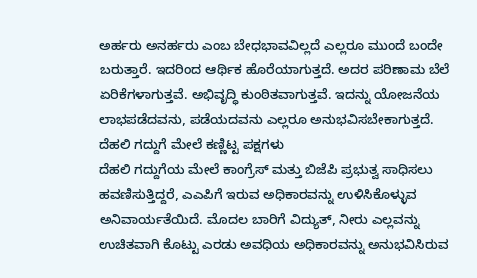ಅರ್ಹರು ಅನರ್ಹರು ಎಂಬ ಬೇಧಭಾವವಿಲ್ಲದೆ ಎಲ್ಲರೂ ಮುಂದೆ ಬಂದೇ ಬರುತ್ತಾರೆ. ಇದರಿಂದ ಆರ್ಥಿಕ ಹೊರೆಯಾಗುತ್ತದೆ. ಅದರ ಪರಿಣಾಮ ಬೆಲೆ ಏರಿಕೆಗಳಾಗುತ್ತವೆ. ಅಭಿವೃದ್ಧಿ ಕುಂಠಿತವಾಗುತ್ತವೆ. ಇದನ್ನು ಯೋಜನೆಯ ಲಾಭಪಡೆದವನು, ಪಡೆಯದವನು ಎಲ್ಲರೂ ಅನುಭವಿಸಬೇಕಾಗುತ್ತದೆ.
ದೆಹಲಿ ಗದ್ದುಗೆ ಮೇಲೆ ಕಣ್ಣಿಟ್ಟ ಪಕ್ಷಗಳು
ದೆಹಲಿ ಗದ್ದುಗೆಯ ಮೇಲೆ ಕಾಂಗ್ರೆಸ್ ಮತ್ತು ಬಿಜೆಪಿ ಪ್ರಭುತ್ವ ಸಾಧಿಸಲು ಹವಣಿಸುತ್ತಿದ್ದರೆ, ಎಎಪಿಗೆ ಇರುವ ಅಧಿಕಾರವನ್ನು ಉಳಿಸಿಕೊಳ್ಳುವ ಅನಿವಾರ್ಯತೆಯಿದೆ. ಮೊದಲ ಬಾರಿಗೆ ವಿದ್ಯುತ್, ನೀರು ಎಲ್ಲವನ್ನು ಉಚಿತವಾಗಿ ಕೊಟ್ಟು ಎರಡು ಅವಧಿಯ ಅಧಿಕಾರವನ್ನು ಅನುಭವಿಸಿರುವ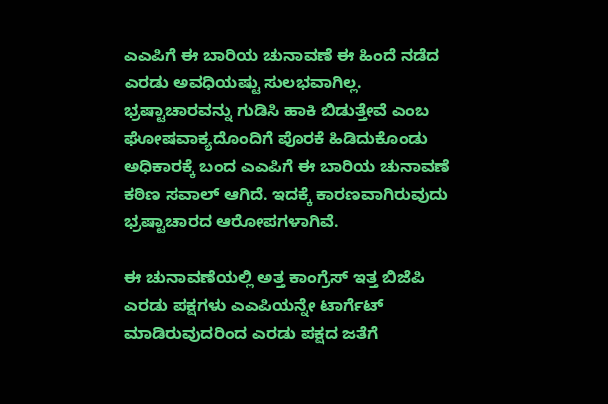ಎಎಪಿಗೆ ಈ ಬಾರಿಯ ಚುನಾವಣೆ ಈ ಹಿಂದೆ ನಡೆದ ಎರಡು ಅವಧಿಯಷ್ಟು ಸುಲಭವಾಗಿಲ್ಲ. ಭ್ರಷ್ಟಾಚಾರವನ್ನು ಗುಡಿಸಿ ಹಾಕಿ ಬಿಡುತ್ತೇವೆ ಎಂಬ ಘೋಷವಾಕ್ಯದೊಂದಿಗೆ ಪೊರಕೆ ಹಿಡಿದುಕೊಂಡು ಅಧಿಕಾರಕ್ಕೆ ಬಂದ ಎಎಪಿಗೆ ಈ ಬಾರಿಯ ಚುನಾವಣೆ ಕಠಿಣ ಸವಾಲ್ ಆಗಿದೆ. ಇದಕ್ಕೆ ಕಾರಣವಾಗಿರುವುದು ಭ್ರಷ್ಟಾಚಾರದ ಆರೋಪಗಳಾಗಿವೆ.

ಈ ಚುನಾವಣೆಯಲ್ಲಿ ಅತ್ತ ಕಾಂಗ್ರೆಸ್ ಇತ್ತ ಬಿಜೆಪಿ ಎರಡು ಪಕ್ಷಗಳು ಎಎಪಿಯನ್ನೇ ಟಾರ್ಗೆಟ್ ಮಾಡಿರುವುದರಿಂದ ಎರಡು ಪಕ್ಷದ ಜತೆಗೆ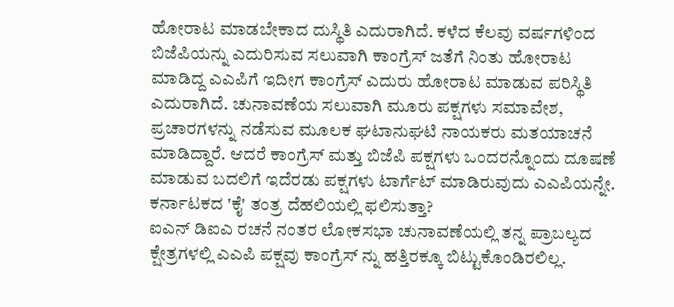ಹೋರಾಟ ಮಾಡಬೇಕಾದ ದುಸ್ಥಿತಿ ಎದುರಾಗಿದೆ. ಕಳೆದ ಕೆಲವು ವರ್ಷಗಳಿಂದ ಬಿಜೆಪಿಯನ್ನು ಎದುರಿಸುವ ಸಲುವಾಗಿ ಕಾಂಗ್ರೆಸ್ ಜತೆಗೆ ನಿಂತು ಹೋರಾಟ ಮಾಡಿದ್ದ ಎಎಪಿಗೆ ಇದೀಗ ಕಾಂಗ್ರೆಸ್ ಎದುರು ಹೋರಾಟ ಮಾಡುವ ಪರಿಸ್ಥಿತಿ ಎದುರಾಗಿದೆ. ಚುನಾವಣೆಯ ಸಲುವಾಗಿ ಮೂರು ಪಕ್ಷಗಳು ಸಮಾವೇಶ, ಪ್ರಚಾರಗಳನ್ನು ನಡೆಸುವ ಮೂಲಕ ಘಟಾನುಘಟಿ ನಾಯಕರು ಮತಯಾಚನೆ ಮಾಡಿದ್ದಾರೆ. ಆದರೆ ಕಾಂಗ್ರೆಸ್ ಮತ್ತು ಬಿಜೆಪಿ ಪಕ್ಷಗಳು ಒಂದರನ್ನೊಂದು ದೂಷಣೆ ಮಾಡುವ ಬದಲಿಗೆ ಇದೆರಡು ಪಕ್ಷಗಳು ಟಾರ್ಗೆಟ್ ಮಾಡಿರುವುದು ಎಎಪಿಯನ್ನೇ.
ಕರ್ನಾಟಕದ 'ಕೈ' ತಂತ್ರ ದೆಹಲಿಯಲ್ಲಿ ಫಲಿಸುತ್ತಾ?
ಐಎನ್ ಡಿಐಎ ರಚನೆ ನಂತರ ಲೋಕಸಭಾ ಚುನಾವಣೆಯಲ್ಲಿ ತನ್ನ ಪ್ರಾಬಲ್ಯದ ಕ್ಷೇತ್ರಗಳಲ್ಲಿ ಎಎಪಿ ಪಕ್ಷವು ಕಾಂಗ್ರೆಸ್ ನ್ನು ಹತ್ತಿರಕ್ಕೂ ಬಿಟ್ಟುಕೊಂಡಿರಲಿಲ್ಲ.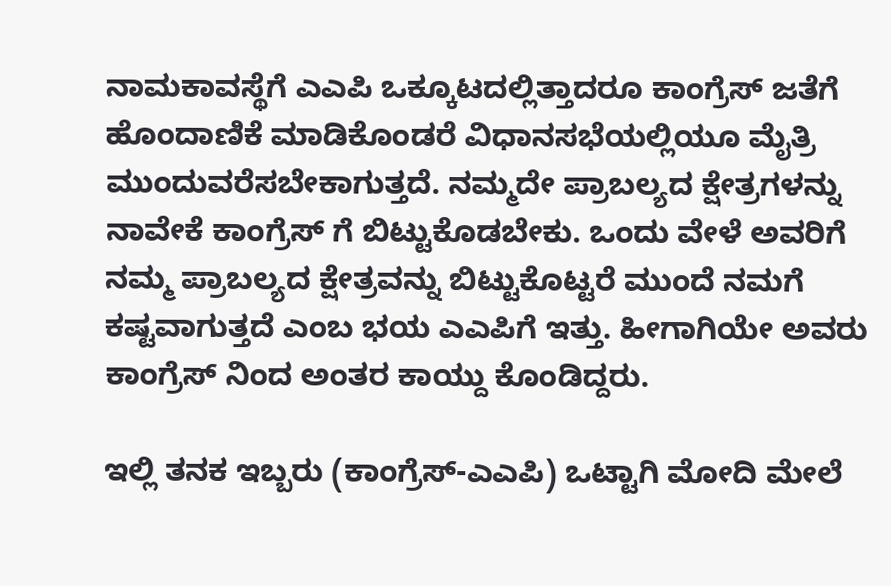ನಾಮಕಾವಸ್ಥೆಗೆ ಎಎಪಿ ಒಕ್ಕೂಟದಲ್ಲಿತ್ತಾದರೂ ಕಾಂಗ್ರೆಸ್ ಜತೆಗೆ ಹೊಂದಾಣಿಕೆ ಮಾಡಿಕೊಂಡರೆ ವಿಧಾನಸಭೆಯಲ್ಲಿಯೂ ಮೈತ್ರಿ ಮುಂದುವರೆಸಬೇಕಾಗುತ್ತದೆ. ನಮ್ಮದೇ ಪ್ರಾಬಲ್ಯದ ಕ್ಷೇತ್ರಗಳನ್ನು ನಾವೇಕೆ ಕಾಂಗ್ರೆಸ್ ಗೆ ಬಿಟ್ಟುಕೊಡಬೇಕು. ಒಂದು ವೇಳೆ ಅವರಿಗೆ ನಮ್ಮ ಪ್ರಾಬಲ್ಯದ ಕ್ಷೇತ್ರವನ್ನು ಬಿಟ್ಟುಕೊಟ್ಟರೆ ಮುಂದೆ ನಮಗೆ ಕಷ್ಟವಾಗುತ್ತದೆ ಎಂಬ ಭಯ ಎಎಪಿಗೆ ಇತ್ತು. ಹೀಗಾಗಿಯೇ ಅವರು ಕಾಂಗ್ರೆಸ್ ನಿಂದ ಅಂತರ ಕಾಯ್ದು ಕೊಂಡಿದ್ದರು.

ಇಲ್ಲಿ ತನಕ ಇಬ್ಬರು (ಕಾಂಗ್ರೆಸ್-ಎಎಪಿ) ಒಟ್ಟಾಗಿ ಮೋದಿ ಮೇಲೆ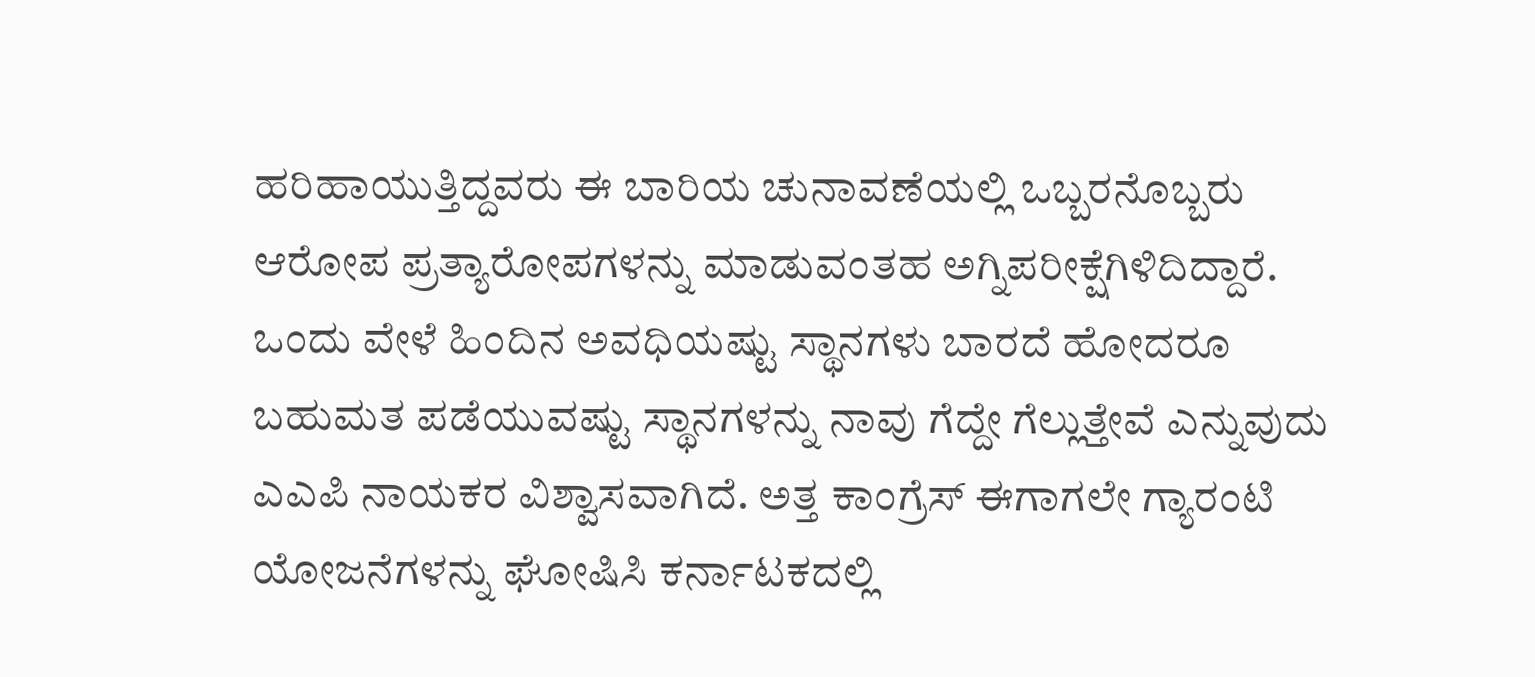ಹರಿಹಾಯುತ್ತಿದ್ದವರು ಈ ಬಾರಿಯ ಚುನಾವಣೆಯಲ್ಲಿ ಒಬ್ಬರನೊಬ್ಬರು ಆರೋಪ ಪ್ರತ್ಯಾರೋಪಗಳನ್ನು ಮಾಡುವಂತಹ ಅಗ್ನಿಪರೀಕ್ಷೆಗಿಳಿದಿದ್ದಾರೆ. ಒಂದು ವೇಳೆ ಹಿಂದಿನ ಅವಧಿಯಷ್ಟು ಸ್ಥಾನಗಳು ಬಾರದೆ ಹೋದರೂ ಬಹುಮತ ಪಡೆಯುವಷ್ಟು ಸ್ಥಾನಗಳನ್ನು ನಾವು ಗೆದ್ದೇ ಗೆಲ್ಲುತ್ತೇವೆ ಎನ್ನುವುದು ಎಎಪಿ ನಾಯಕರ ವಿಶ್ವಾಸವಾಗಿದೆ. ಅತ್ತ ಕಾಂಗ್ರೆಸ್ ಈಗಾಗಲೇ ಗ್ಯಾರಂಟಿ ಯೋಜನೆಗಳನ್ನು ಘೋಷಿಸಿ ಕರ್ನಾಟಕದಲ್ಲಿ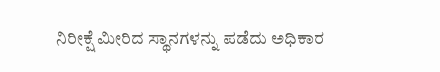ನಿರೀಕ್ಷೆ ಮೀರಿದ ಸ್ಥಾನಗಳನ್ನು ಪಡೆದು ಅಧಿಕಾರ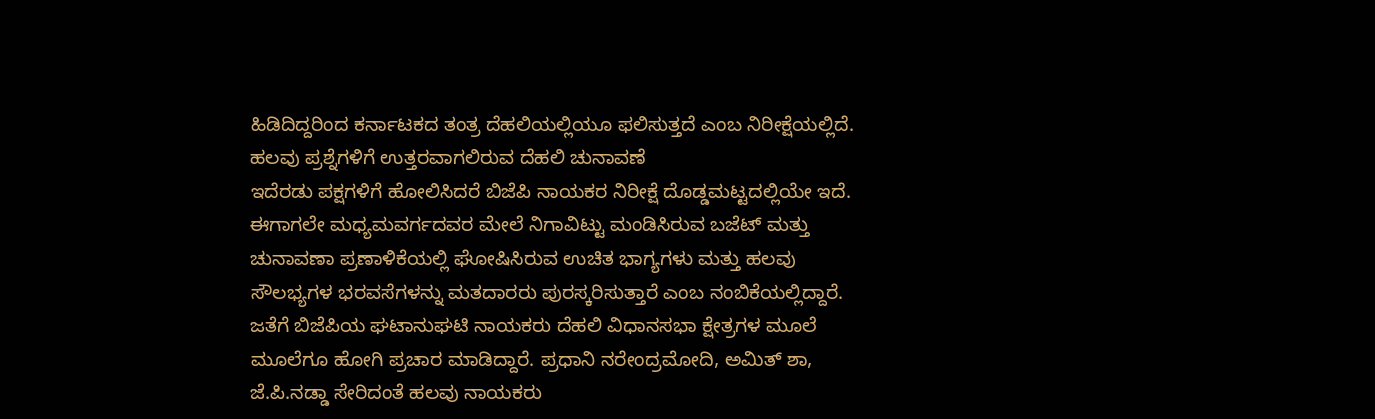ಹಿಡಿದಿದ್ದರಿಂದ ಕರ್ನಾಟಕದ ತಂತ್ರ ದೆಹಲಿಯಲ್ಲಿಯೂ ಫಲಿಸುತ್ತದೆ ಎಂಬ ನಿರೀಕ್ಷೆಯಲ್ಲಿದೆ.
ಹಲವು ಪ್ರಶ್ನೆಗಳಿಗೆ ಉತ್ತರವಾಗಲಿರುವ ದೆಹಲಿ ಚುನಾವಣೆ
ಇದೆರಡು ಪಕ್ಷಗಳಿಗೆ ಹೋಲಿಸಿದರೆ ಬಿಜೆಪಿ ನಾಯಕರ ನಿರೀಕ್ಷೆ ದೊಡ್ಡಮಟ್ಟದಲ್ಲಿಯೇ ಇದೆ. ಈಗಾಗಲೇ ಮಧ್ಯಮವರ್ಗದವರ ಮೇಲೆ ನಿಗಾವಿಟ್ಟು ಮಂಡಿಸಿರುವ ಬಜೆಟ್ ಮತ್ತು ಚುನಾವಣಾ ಪ್ರಣಾಳಿಕೆಯಲ್ಲಿ ಘೋಷಿಸಿರುವ ಉಚಿತ ಭಾಗ್ಯಗಳು ಮತ್ತು ಹಲವು ಸೌಲಭ್ಯಗಳ ಭರವಸೆಗಳನ್ನು ಮತದಾರರು ಪುರಸ್ಕರಿಸುತ್ತಾರೆ ಎಂಬ ನಂಬಿಕೆಯಲ್ಲಿದ್ದಾರೆ. ಜತೆಗೆ ಬಿಜೆಪಿಯ ಘಟಾನುಘಟಿ ನಾಯಕರು ದೆಹಲಿ ವಿಧಾನಸಭಾ ಕ್ಷೇತ್ರಗಳ ಮೂಲೆ ಮೂಲೆಗೂ ಹೋಗಿ ಪ್ರಚಾರ ಮಾಡಿದ್ದಾರೆ. ಪ್ರಧಾನಿ ನರೇಂದ್ರಮೋದಿ, ಅಮಿತ್ ಶಾ, ಜೆ.ಪಿ.ನಡ್ಡಾ ಸೇರಿದಂತೆ ಹಲವು ನಾಯಕರು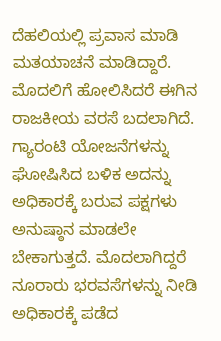ದೆಹಲಿಯಲ್ಲಿ ಪ್ರವಾಸ ಮಾಡಿ ಮತಯಾಚನೆ ಮಾಡಿದ್ದಾರೆ.
ಮೊದಲಿಗೆ ಹೋಲಿಸಿದರೆ ಈಗಿನ ರಾಜಕೀಯ ವರಸೆ ಬದಲಾಗಿದೆ. ಗ್ಯಾರಂಟಿ ಯೋಜನೆಗಳನ್ನು ಘೋಷಿಸಿದ ಬಳಿಕ ಅದನ್ನು ಅಧಿಕಾರಕ್ಕೆ ಬರುವ ಪಕ್ಷಗಳು ಅನುಷ್ಠಾನ ಮಾಡಲೇ ಬೇಕಾಗುತ್ತದೆ. ಮೊದಲಾಗಿದ್ದರೆ ನೂರಾರು ಭರವಸೆಗಳನ್ನು ನೀಡಿ ಅಧಿಕಾರಕ್ಕೆ ಪಡೆದ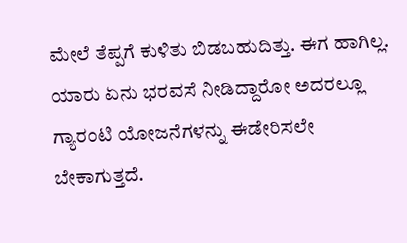ಮೇಲೆ ತೆಪ್ಪಗೆ ಕುಳಿತು ಬಿಡಬಹುದಿತ್ತು. ಈಗ ಹಾಗಿಲ್ಲ. ಯಾರು ಏನು ಭರವಸೆ ನೀಡಿದ್ದಾರೋ ಅದರಲ್ಲೂ ಗ್ಯಾರಂಟಿ ಯೋಜನೆಗಳನ್ನು ಈಡೇರಿಸಲೇ ಬೇಕಾಗುತ್ತದೆ.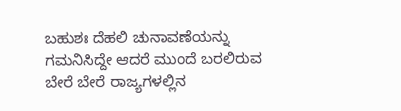ಬಹುಶಃ ದೆಹಲಿ ಚುನಾವಣೆಯನ್ನು ಗಮನಿಸಿದ್ದೇ ಆದರೆ ಮುಂದೆ ಬರಲಿರುವ ಬೇರೆ ಬೇರೆ ರಾಜ್ಯಗಳಲ್ಲಿನ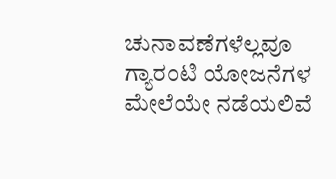ಚುನಾವಣೆಗಳೆಲ್ಲವೂ ಗ್ಯಾರಂಟಿ ಯೋಜನೆಗಳ ಮೇಲೆಯೇ ನಡೆಯಲಿವೆ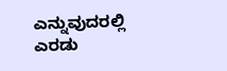ಎನ್ನುವುದರಲ್ಲಿ ಎರಡು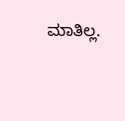ಮಾತಿಲ್ಲ.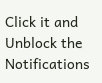Click it and Unblock the Notifications